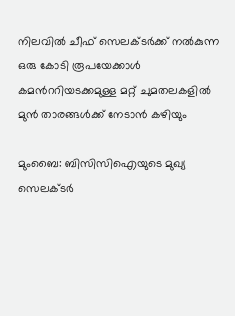നിലവില്‍ ചീഫ് സെലക്‌ടര്‍ക്ക് നല്‍കുന്ന ഒരു കോടി രൂപയേക്കാള്‍ കമന്‍ററിയടക്കമുള്ള മറ്റ് ചുമതലകളില്‍ മുന്‍ താരങ്ങള്‍ക്ക് നേടാന്‍ കഴിയും

മുംബൈ: ബിസിസിഐയുടെ മുഖ്യ സെലക്‌ടര്‍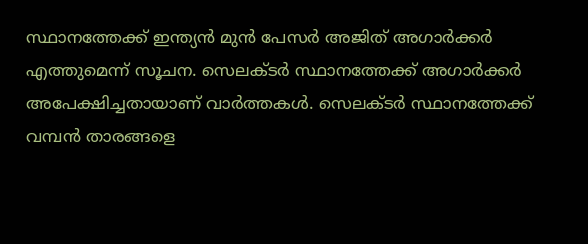സ്ഥാനത്തേക്ക് ഇന്ത്യന്‍ മുന്‍ പേസര്‍ അജിത് അഗാര്‍ക്കര്‍ എത്തുമെന്ന് സൂചന. സെലക്‌ടർ സ്ഥാനത്തേക്ക് അഗാര്‍ക്കര്‍ അപേക്ഷിച്ചതായാണ് വാര്‍ത്തകള്‍. സെലക്‌ടര്‍ സ്ഥാനത്തേക്ക് വമ്പന്‍ താരങ്ങളെ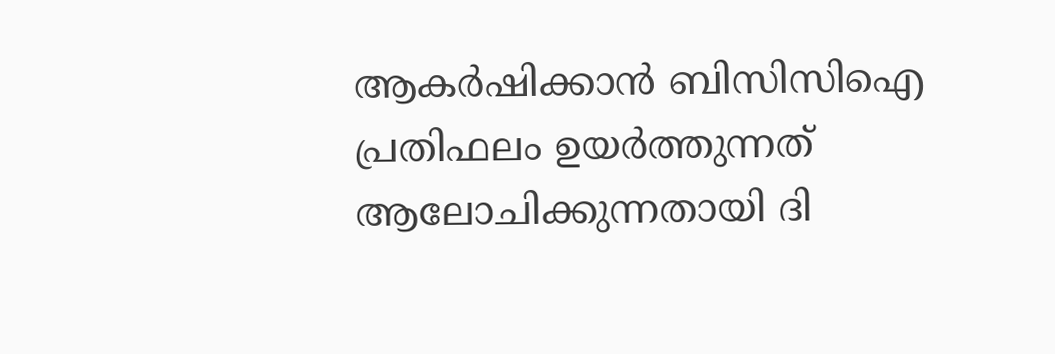ആകര്‍ഷിക്കാന്‍ ബിസിസിഐ പ്രതിഫലം ഉയര്‍ത്തുന്നത് ആലോചിക്കുന്നതായി ദി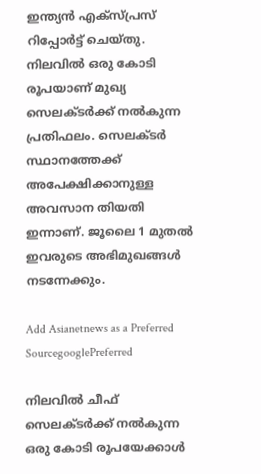ഇന്ത്യന്‍ എക്‌സ്‌പ്രസ് റിപ്പോര്‍ട്ട് ചെയ്തു. നിലവില്‍ ഒരു കോടി രൂപയാണ് മുഖ്യ സെലക്ടര്‍ക്ക് നല്‍കുന്ന പ്രതിഫലം. സെലക്‌ടര്‍ സ്ഥാനത്തേക്ക് അപേക്ഷിക്കാനുള്ള അവസാന തിയതി ഇന്നാണ്. ജൂലൈ 1 മുതല്‍ ഇവരുടെ അഭിമുഖങ്ങള്‍ നടന്നേക്കും.

Add Asianetnews as a Preferred SourcegooglePreferred

നിലവില്‍ ചീഫ് സെലക്‌ടര്‍ക്ക് നല്‍കുന്ന ഒരു കോടി രൂപയേക്കാള്‍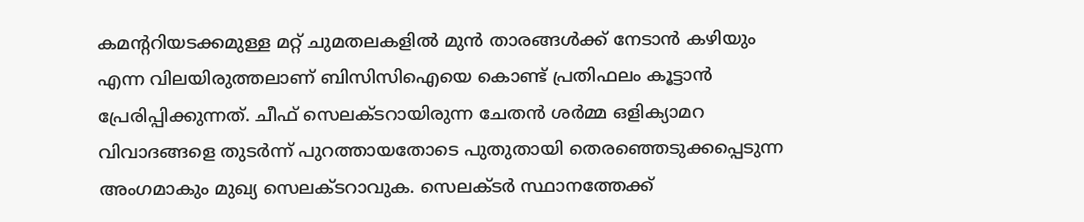കമന്‍ററിയടക്കമുള്ള മറ്റ് ചുമതലകളില്‍ മുന്‍ താരങ്ങള്‍ക്ക് നേടാന്‍ കഴിയും എന്ന വിലയിരുത്തലാണ് ബിസിസിഐയെ കൊണ്ട് പ്രതിഫലം കൂട്ടാന്‍ പ്രേരിപ്പിക്കുന്നത്. ചീഫ് സെലക്‌ടറായിരുന്ന ചേതന്‍ ശര്‍മ്മ ഒളിക്യാമറ വിവാദങ്ങളെ തുടര്‍ന്ന് പുറത്തായതോടെ പുതുതായി തെരഞ്ഞെടുക്കപ്പെടുന്ന അംഗമാകും മുഖ്യ സെലക്‌ടറാവുക. സെലക്‌ടര്‍ സ്ഥാനത്തേക്ക്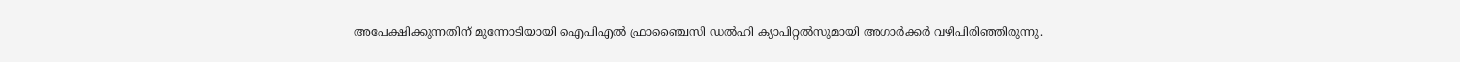അപേക്ഷിക്കുന്നതിന് മുന്നോടിയായി ഐപിഎല്‍ ഫ്രാഞ്ചൈസി ഡല്‍ഹി ക്യാപിറ്റല്‍സുമായി അഗാര്‍ക്കര്‍ വഴിപിരിഞ്ഞിരുന്നു.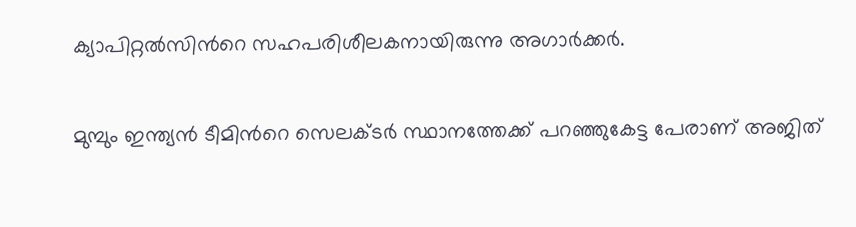ക്യാപിറ്റല്‍സിന്‍റെ സഹപരിശീലകനായിരുന്നു അഗാര്‍ക്കര്‍.

മുമ്പും ഇന്ത്യന്‍ ടീമിന്‍റെ സെലക്‌ടര്‍ സ്ഥാനത്തേക്ക് പറഞ്ഞുകേട്ട പേരാണ് അജിത്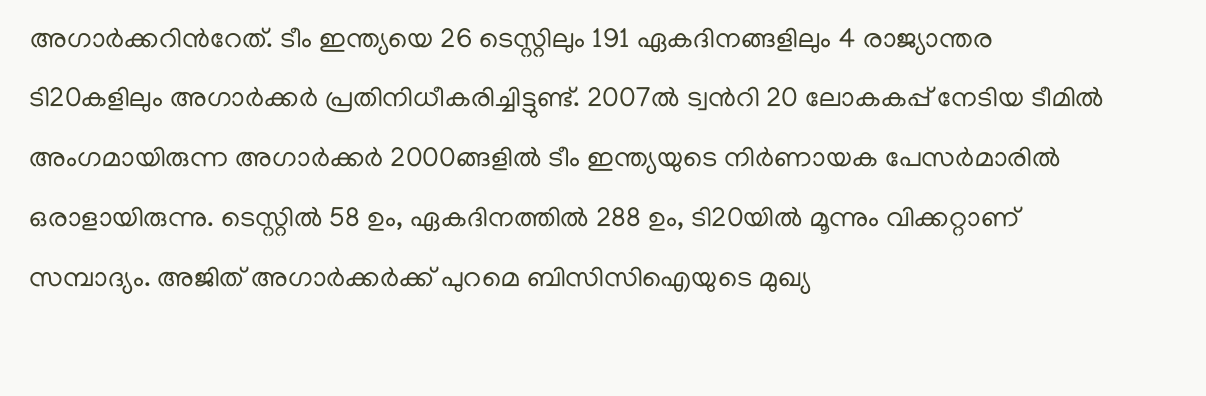അഗാര്‍ക്കറിന്‍റേത്. ടീം ഇന്ത്യയെ 26 ടെസ്റ്റിലും 191 ഏകദിനങ്ങളിലും 4 രാജ്യാന്തര ടി20കളിലും അഗാര്‍ക്കര്‍ പ്രതിനിധീകരിച്ചിട്ടുണ്ട്. 2007ല്‍ ട്വന്‍റി 20 ലോകകപ്പ് നേടിയ ടീമില്‍ അംഗമായിരുന്ന അഗാര്‍ക്കര്‍ 2000ങ്ങളില്‍ ടീം ഇന്ത്യയുടെ നിര്‍ണായക പേസര്‍മാരില്‍ ഒരാളായിരുന്നു. ടെസ്റ്റില്‍ 58 ഉം, ഏകദിനത്തില്‍ 288 ഉം, ടി20യില്‍ മൂന്നും വിക്കറ്റാണ് സമ്പാദ്യം. അജിത് അഗാര്‍ക്കര്‍ക്ക് പുറമെ ബിസിസിഐയുടെ മുഖ്യ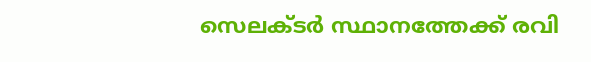സെലക്‌ടര്‍ സ്ഥാനത്തേക്ക് രവി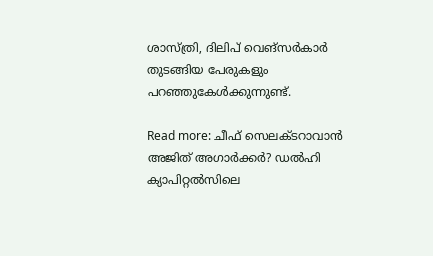ശാസ്‌ത്രി, ദിലിപ് വെങ്‌സര്‍കാര്‍ തുടങ്ങിയ പേരുകളും പറഞ്ഞുകേള്‍ക്കുന്നുണ്ട്.

Read more: ചീഫ് സെലക്‌ടറാവാന്‍ അജിത് അഗാര്‍ക്കര്‍? ഡല്‍ഹി ക്യാപിറ്റല്‍സിലെ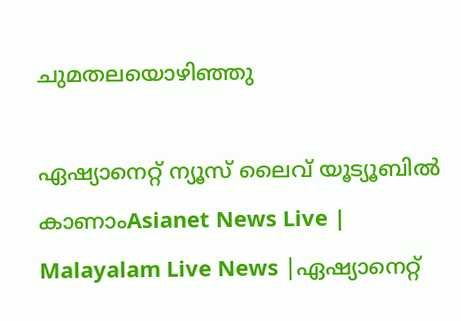ചുമതലയൊഴിഞ്ഞു

ഏഷ്യാനെറ്റ് ന്യൂസ് ലൈവ് യൂട്യൂബിൽ കാണാംAsianet News Live | Malayalam Live News |ഏഷ്യാനെറ്റ്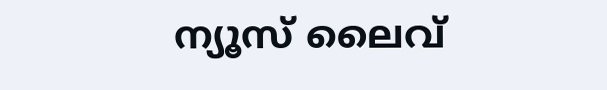ന്യൂസ് ലൈവ്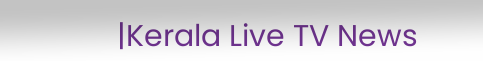|Kerala Live TV News